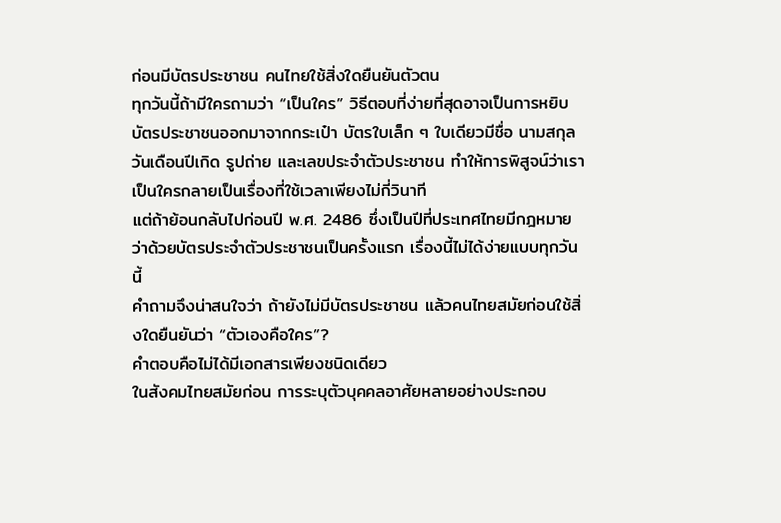ก่อนมีบัตรประชาชน คนไทยใช้สิ่งใดยืนยันตัวตน
ทุกวันนี้ถ้ามีใครถามว่า “เป็นใคร” วิธีตอบที่ง่ายที่สุดอาจเป็นการหยิบบัตรประชาชนออกมาจากกระเป๋า บัตรใบเล็ก ๆ ใบเดียวมีชื่อ นามสกุล วันเดือนปีเกิด รูปถ่าย และเลขประจำตัวประชาชน ทำให้การพิสูจน์ว่าเราเป็นใครกลายเป็นเรื่องที่ใช้เวลาเพียงไม่กี่วินาที
แต่ถ้าย้อนกลับไปก่อนปี พ.ศ. 2486 ซึ่งเป็นปีที่ประเทศไทยมีกฎหมายว่าด้วยบัตรประจำตัวประชาชนเป็นครั้งแรก เรื่องนี้ไม่ได้ง่ายแบบทุกวันนี้
คำถามจึงน่าสนใจว่า ถ้ายังไม่มีบัตรประชาชน แล้วคนไทยสมัยก่อนใช้สิ่งใดยืนยันว่า “ตัวเองคือใคร”?
คำตอบคือไม่ได้มีเอกสารเพียงชนิดเดียว
ในสังคมไทยสมัยก่อน การระบุตัวบุคคลอาศัยหลายอย่างประกอบ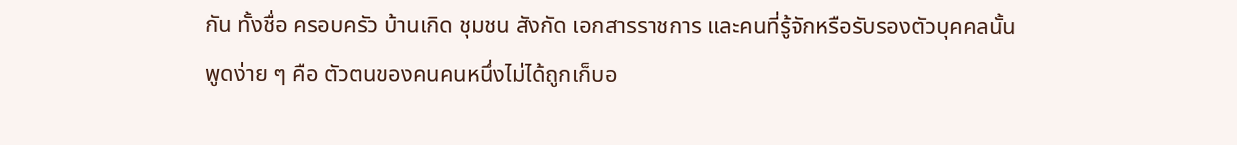กัน ทั้งชื่อ ครอบครัว บ้านเกิด ชุมชน สังกัด เอกสารราชการ และคนที่รู้จักหรือรับรองตัวบุคคลนั้น
พูดง่าย ๆ คือ ตัวตนของคนคนหนึ่งไม่ได้ถูกเก็บอ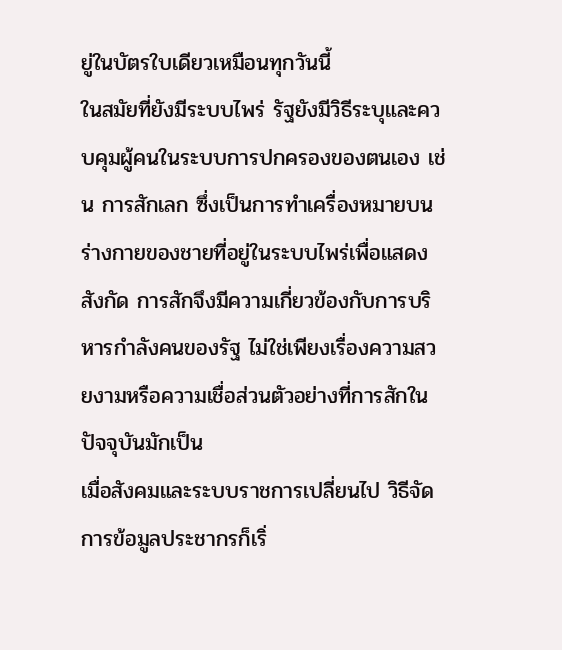ยู่ในบัตรใบเดียวเหมือนทุกวันนี้
ในสมัยที่ยังมีระบบไพร่ รัฐยังมีวิธีระบุและควบคุมผู้คนในระบบการปกครองของตนเอง เช่น การสักเลก ซึ่งเป็นการทำเครื่องหมายบนร่างกายของชายที่อยู่ในระบบไพร่เพื่อแสดงสังกัด การสักจึงมีความเกี่ยวข้องกับการบริหารกำลังคนของรัฐ ไม่ใช่เพียงเรื่องความสวยงามหรือความเชื่อส่วนตัวอย่างที่การสักในปัจจุบันมักเป็น
เมื่อสังคมและระบบราชการเปลี่ยนไป วิธีจัดการข้อมูลประชากรก็เริ่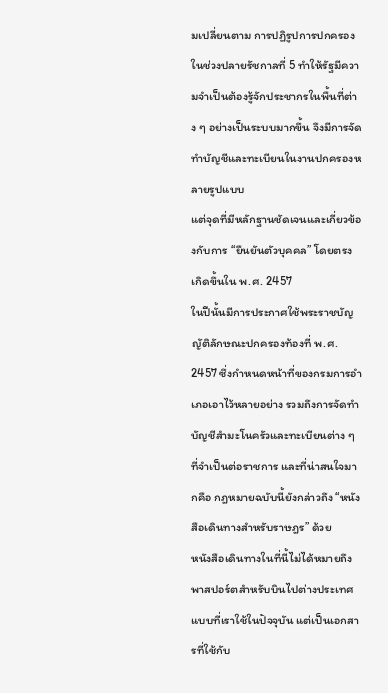มเปลี่ยนตาม การปฏิรูปการปกครองในช่วงปลายรัชกาลที่ 5 ทำให้รัฐมีความจำเป็นต้องรู้จักประชากรในพื้นที่ต่าง ๆ อย่างเป็นระบบมากขึ้น จึงมีการจัดทำบัญชีและทะเบียนในงานปกครองหลายรูปแบบ
แต่จุดที่มีหลักฐานชัดเจนและเกี่ยวข้องกับการ “ยืนยันตัวบุคคล” โดยตรง เกิดขึ้นใน พ.ศ. 2457
ในปีนั้นมีการประกาศใช้พระราชบัญญัติลักษณะปกครองท้องที่ พ.ศ. 2457 ซึ่งกำหนดหน้าที่ของกรมการอำเภอเอาไว้หลายอย่าง รวมถึงการจัดทำบัญชีสำมะโนครัวและทะเบียนต่าง ๆ ที่จำเป็นต่อราชการ และที่น่าสนใจมากคือ กฎหมายฉบับนี้ยังกล่าวถึง “หนังสือเดินทางสำหรับราษฎร” ด้วย
หนังสือเดินทางในที่นี้ไม่ได้หมายถึงพาสปอร์ตสำหรับบินไปต่างประเทศแบบที่เราใช้ในปัจจุบัน แต่เป็นเอกสารที่ใช้กับ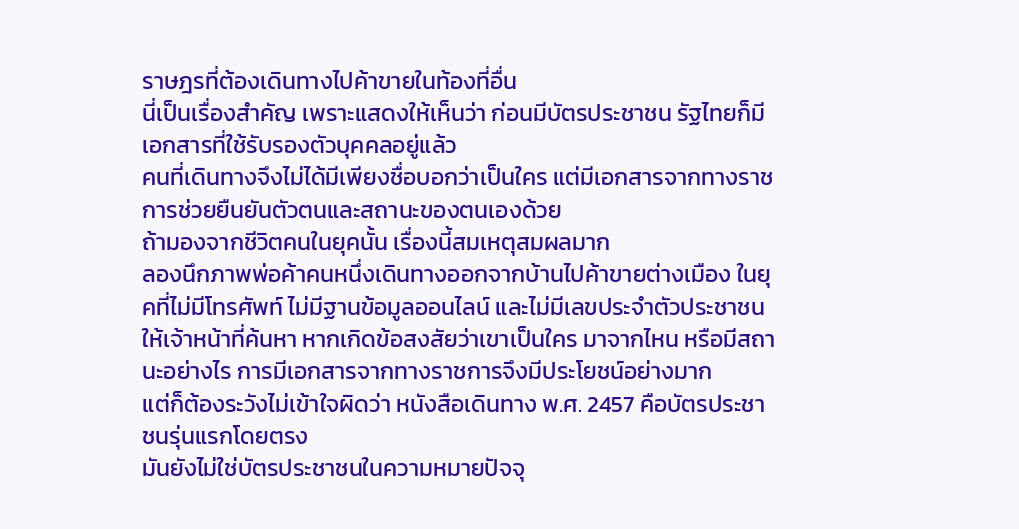ราษฎรที่ต้องเดินทางไปค้าขายในท้องที่อื่น
นี่เป็นเรื่องสำคัญ เพราะแสดงให้เห็นว่า ก่อนมีบัตรประชาชน รัฐไทยก็มีเอกสารที่ใช้รับรองตัวบุคคลอยู่แล้ว
คนที่เดินทางจึงไม่ได้มีเพียงชื่อบอกว่าเป็นใคร แต่มีเอกสารจากทางราชการช่วยยืนยันตัวตนและสถานะของตนเองด้วย
ถ้ามองจากชีวิตคนในยุคนั้น เรื่องนี้สมเหตุสมผลมาก
ลองนึกภาพพ่อค้าคนหนึ่งเดินทางออกจากบ้านไปค้าขายต่างเมือง ในยุคที่ไม่มีโทรศัพท์ ไม่มีฐานข้อมูลออนไลน์ และไม่มีเลขประจำตัวประชาชนให้เจ้าหน้าที่ค้นหา หากเกิดข้อสงสัยว่าเขาเป็นใคร มาจากไหน หรือมีสถานะอย่างไร การมีเอกสารจากทางราชการจึงมีประโยชน์อย่างมาก
แต่ก็ต้องระวังไม่เข้าใจผิดว่า หนังสือเดินทาง พ.ศ. 2457 คือบัตรประชาชนรุ่นแรกโดยตรง
มันยังไม่ใช่บัตรประชาชนในความหมายปัจจุ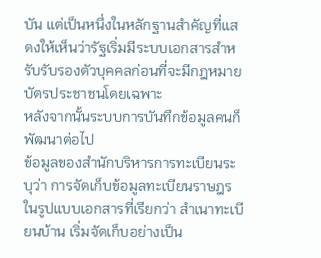บัน แต่เป็นหนึ่งในหลักฐานสำคัญที่แสดงให้เห็นว่ารัฐเริ่มมีระบบเอกสารสำหรับรับรองตัวบุคคลก่อนที่จะมีกฎหมายบัตรประชาชนโดยเฉพาะ
หลังจากนั้นระบบการบันทึกข้อมูลคนก็พัฒนาต่อไป
ข้อมูลของสำนักบริหารการทะเบียนระบุว่า การจัดเก็บข้อมูลทะเบียนราษฎรในรูปแบบเอกสารที่เรียกว่า สำเนาทะเบียนบ้าน เริ่มจัดเก็บอย่างเป็น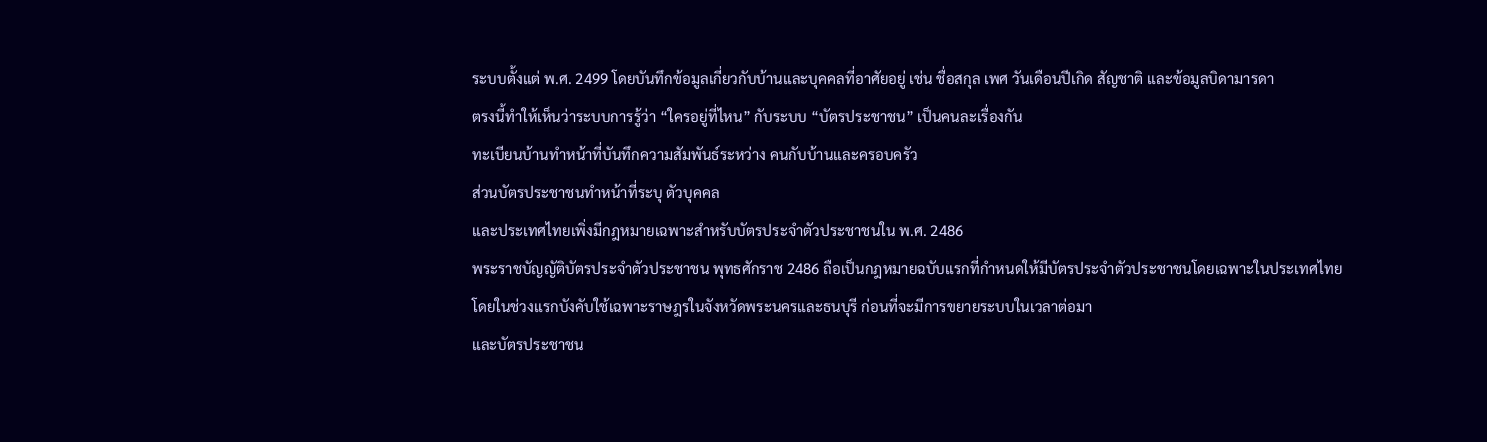ระบบตั้งแต่ พ.ศ. 2499 โดยบันทึกข้อมูลเกี่ยวกับบ้านและบุคคลที่อาศัยอยู่ เช่น ชื่อสกุล เพศ วันเดือนปีเกิด สัญชาติ และข้อมูลบิดามารดา
ตรงนี้ทำให้เห็นว่าระบบการรู้ว่า “ใครอยู่ที่ไหน” กับระบบ “บัตรประชาชน” เป็นคนละเรื่องกัน
ทะเบียนบ้านทำหน้าที่บันทึกความสัมพันธ์ระหว่าง คนกับบ้านและครอบครัว
ส่วนบัตรประชาชนทำหน้าที่ระบุ ตัวบุคคล
และประเทศไทยเพิ่งมีกฎหมายเฉพาะสำหรับบัตรประจำตัวประชาชนใน พ.ศ. 2486
พระราชบัญญัติบัตรประจำตัวประชาชน พุทธศักราช 2486 ถือเป็นกฎหมายฉบับแรกที่กำหนดให้มีบัตรประจำตัวประชาชนโดยเฉพาะในประเทศไทย โดยในช่วงแรกบังคับใช้เฉพาะราษฎรในจังหวัดพระนครและธนบุรี ก่อนที่จะมีการขยายระบบในเวลาต่อมา
และบัตรประชาชน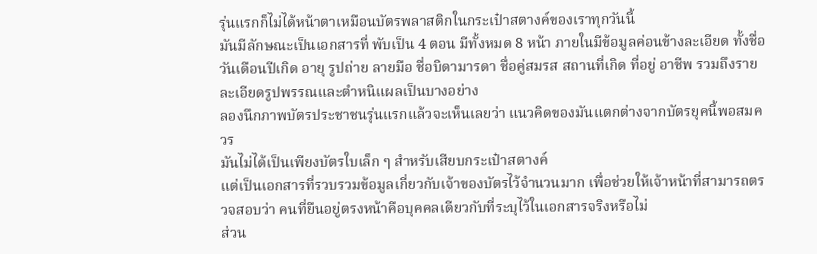รุ่นแรกก็ไม่ได้หน้าตาเหมือนบัตรพลาสติกในกระเป๋าสตางค์ของเราทุกวันนี้
มันมีลักษณะเป็นเอกสารที่ พับเป็น 4 ตอน มีทั้งหมด 8 หน้า ภายในมีข้อมูลค่อนข้างละเอียด ทั้งชื่อ วันเดือนปีเกิด อายุ รูปถ่าย ลายมือ ชื่อบิดามารดา ชื่อคู่สมรส สถานที่เกิด ที่อยู่ อาชีพ รวมถึงรายละเอียดรูปพรรณและตำหนิแผลเป็นบางอย่าง
ลองนึกภาพบัตรประชาชนรุ่นแรกแล้วจะเห็นเลยว่า แนวคิดของมันแตกต่างจากบัตรยุคนี้พอสมควร
มันไม่ได้เป็นเพียงบัตรใบเล็ก ๆ สำหรับเสียบกระเป๋าสตางค์
แต่เป็นเอกสารที่รวบรวมข้อมูลเกี่ยวกับเจ้าของบัตรไว้จำนวนมาก เพื่อช่วยให้เจ้าหน้าที่สามารถตรวจสอบว่า คนที่ยืนอยู่ตรงหน้าคือบุคคลเดียวกับที่ระบุไว้ในเอกสารจริงหรือไม่
ส่วน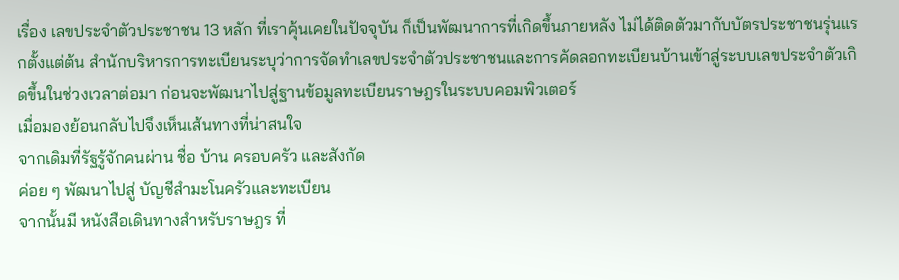เรื่อง เลขประจำตัวประชาชน 13 หลัก ที่เราคุ้นเคยในปัจจุบัน ก็เป็นพัฒนาการที่เกิดขึ้นภายหลัง ไม่ได้ติดตัวมากับบัตรประชาชนรุ่นแรกตั้งแต่ต้น สำนักบริหารการทะเบียนระบุว่าการจัดทำเลขประจำตัวประชาชนและการคัดลอกทะเบียนบ้านเข้าสู่ระบบเลขประจำตัวเกิดขึ้นในช่วงเวลาต่อมา ก่อนจะพัฒนาไปสู่ฐานข้อมูลทะเบียนราษฎรในระบบคอมพิวเตอร์
เมื่อมองย้อนกลับไปจึงเห็นเส้นทางที่น่าสนใจ
จากเดิมที่รัฐรู้จักคนผ่าน ชื่อ บ้าน ครอบครัว และสังกัด
ค่อย ๆ พัฒนาไปสู่ บัญชีสำมะโนครัวและทะเบียน
จากนั้นมี หนังสือเดินทางสำหรับราษฎร ที่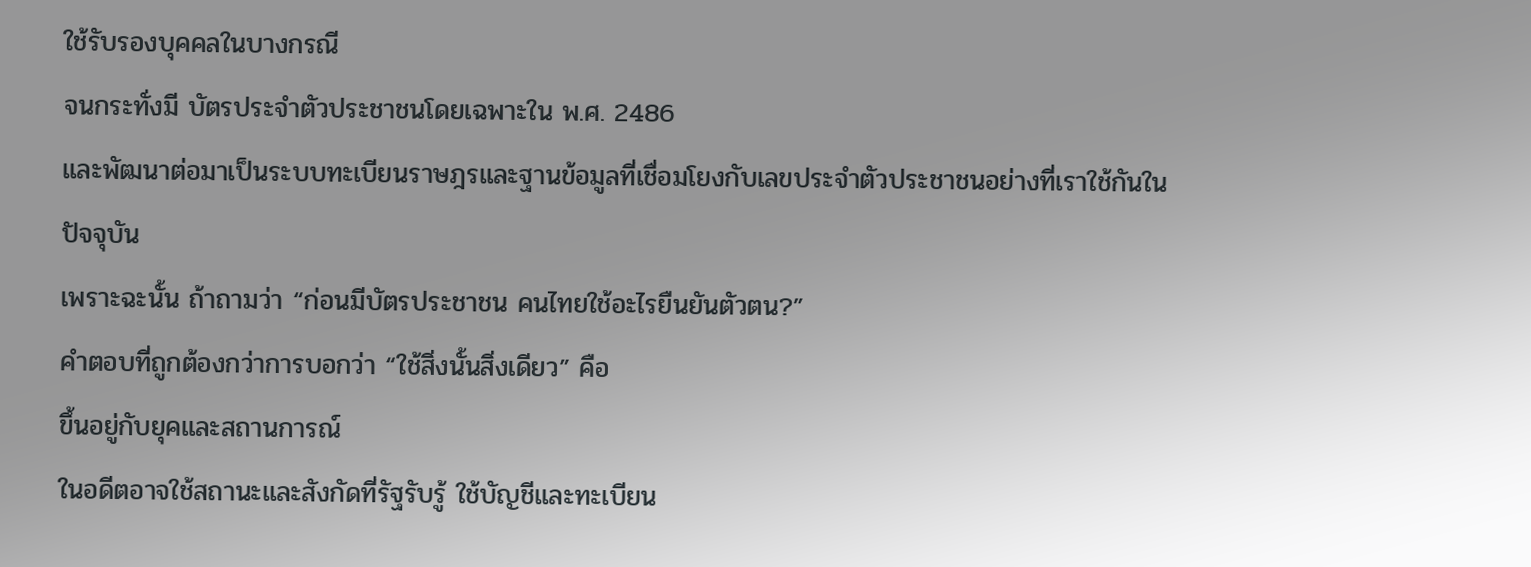ใช้รับรองบุคคลในบางกรณี
จนกระทั่งมี บัตรประจำตัวประชาชนโดยเฉพาะใน พ.ศ. 2486
และพัฒนาต่อมาเป็นระบบทะเบียนราษฎรและฐานข้อมูลที่เชื่อมโยงกับเลขประจำตัวประชาชนอย่างที่เราใช้กันในปัจจุบัน
เพราะฉะนั้น ถ้าถามว่า “ก่อนมีบัตรประชาชน คนไทยใช้อะไรยืนยันตัวตน?”
คำตอบที่ถูกต้องกว่าการบอกว่า “ใช้สิ่งนั้นสิ่งเดียว” คือ
ขึ้นอยู่กับยุคและสถานการณ์
ในอดีตอาจใช้สถานะและสังกัดที่รัฐรับรู้ ใช้บัญชีและทะเบียน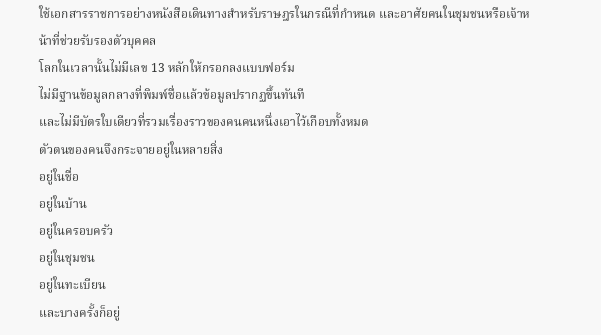ใช้เอกสารราชการอย่างหนังสือเดินทางสำหรับราษฎรในกรณีที่กำหนด และอาศัยคนในชุมชนหรือเจ้าหน้าที่ช่วยรับรองตัวบุคคล
โลกในเวลานั้นไม่มีเลข 13 หลักให้กรอกลงแบบฟอร์ม
ไม่มีฐานข้อมูลกลางที่พิมพ์ชื่อแล้วข้อมูลปรากฏขึ้นทันที
และไม่มีบัตรใบเดียวที่รวมเรื่องราวของคนคนหนึ่งเอาไว้เกือบทั้งหมด
ตัวตนของคนจึงกระจายอยู่ในหลายสิ่ง
อยู่ในชื่อ
อยู่ในบ้าน
อยู่ในครอบครัว
อยู่ในชุมชน
อยู่ในทะเบียน
และบางครั้งก็อยู่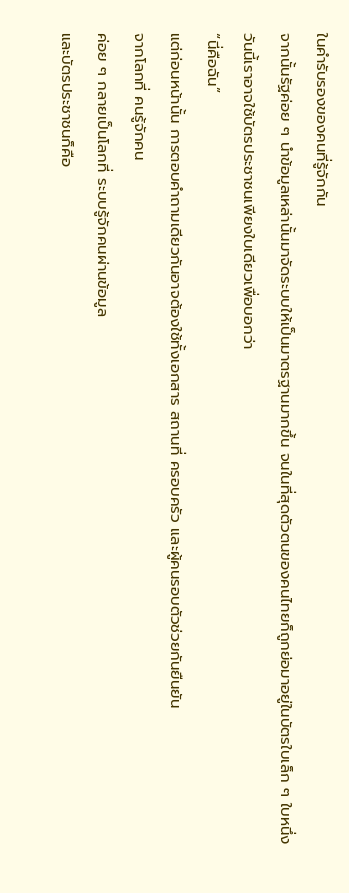ในคำรับรองของคนที่รู้จักกัน
จากนั้นรัฐค่อย ๆ นำข้อมูลเหล่านั้นมาจัดระบบให้เป็นมาตรฐานมากขึ้น จนในที่สุดตัวตนของคนไทยก็ถูกย่อมาอยู่ในบัตรใบเล็ก ๆ ใบหนึ่ง
วันนี้เราอาจใช้บัตรประชาชนเพียงใบเดียวเพื่อบอกว่า
“นี่คือฉัน”
แต่ก่อนหน้านั้น การตอบคำถามเดียวกันอาจต้องใช้ทั้งเอกสาร สถานที่ ครอบครัว และผู้คนรอบตัวช่วยกันยืนยัน
จากโลกที่ คนรู้จักคน
ค่อย ๆ กลายเป็นโลกที่ ระบบรู้จักคนผ่านข้อมูล
และบัตรประชาชนก็คือ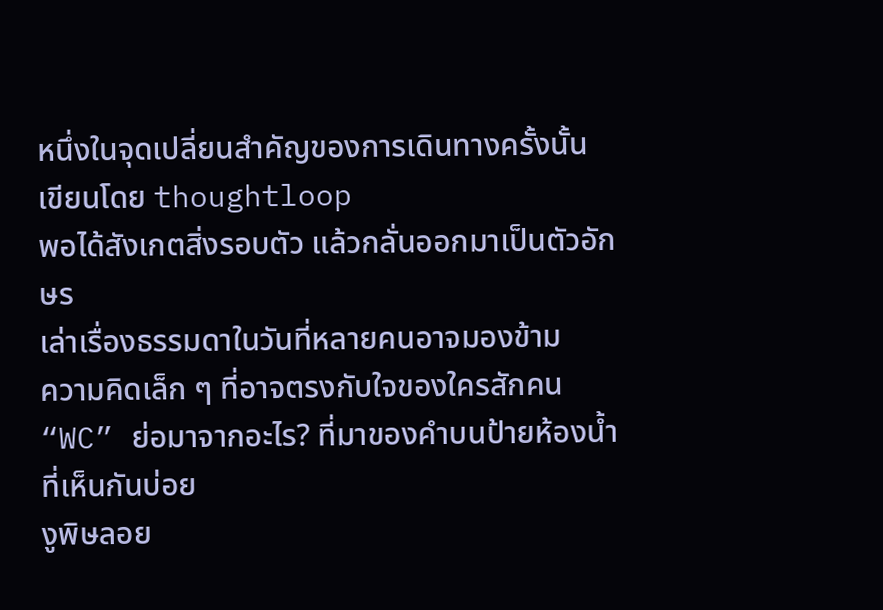หนึ่งในจุดเปลี่ยนสำคัญของการเดินทางครั้งนั้น
เขียนโดย thoughtloop
พอได้สังเกตสิ่งรอบตัว แล้วกลั่นออกมาเป็นตัวอักษร
เล่าเรื่องธรรมดาในวันที่หลายคนอาจมองข้าม
ความคิดเล็ก ๆ ที่อาจตรงกับใจของใครสักคน
“WC” ย่อมาจากอะไร? ที่มาของคำบนป้ายห้องน้ำที่เห็นกันบ่อย
งูพิษลอย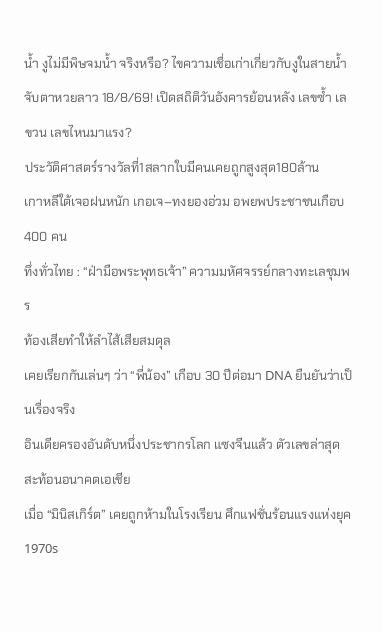น้ำ งูไม่มีพิษจมน้ำ จริงหรือ? ไขความเชื่อเก่าเกี่ยวกับงูในสายน้ำ
จับตาหวยลาว 18/8/69! เปิดสถิติวันอังคารย้อนหลัง เลขซ้ำ เลขวน เลขไหนมาแรง?
ประวัติศาสตร์รางวัลที่1สลากใบมีคนเคยถูกสูงสุด180ล้าน
เกาหลีใต้เจอฝนหนัก เกอเจ–ทงยองอ่วม อพยพประชาชนเกือบ 400 คน
ทึ่งทั่วไทย : “ฝ่ามือพระพุทธเจ้า” ความมหัศจรรย์กลางทะเลชุมพร
ท้องเสียทำให้ลำไส้เสียสมดุล
เคยเรียกกันเล่นๆ ว่า “พี่น้อง” เกือบ 30 ปีต่อมา DNA ยืนยันว่าเป็นเรื่องจริง
อินเดียครองอันดับหนึ่งประชากรโลก แซงจีนแล้ว ตัวเลขล่าสุดสะท้อนอนาคตเอเชีย
เมื่อ “มินิสเกิร์ต” เคยถูกห้ามในโรงเรียน ศึกแฟชั่นร้อนแรงแห่งยุค 1970s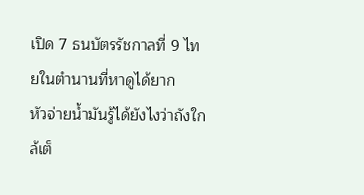เปิด 7 ธนบัตรรัชกาลที่ 9 ไทยในตำนานที่หาดูได้ยาก
หัวจ่ายน้ำมันรู้ได้ยังไงว่าถังใกล้เต็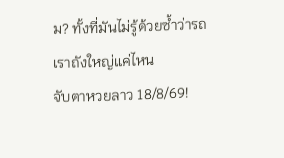ม? ทั้งที่มันไม่รู้ด้วยซ้ำว่ารถเราถังใหญ่แค่ไหน
จับตาหวยลาว 18/8/69!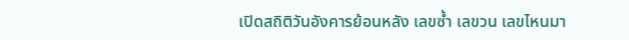เปิดสถิติวันอังคารย้อนหลัง เลขซ้ำ เลขวน เลขไหนมา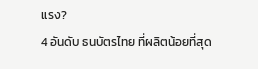แรง?
4 อันดับ ธนบัตรไทย ที่ผลิตน้อยที่สุด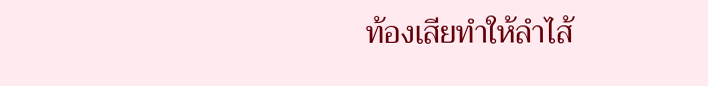ท้องเสียทำให้ลำไส้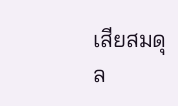เสียสมดุล